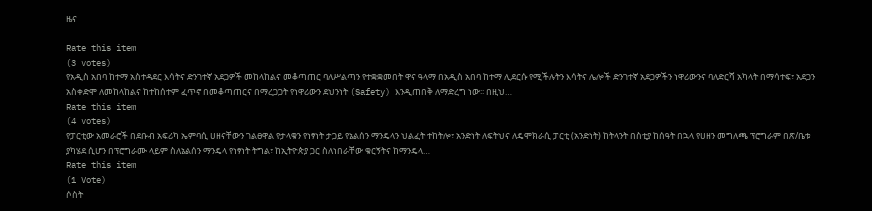ዜና

Rate this item
(3 votes)
የአዲስ አበባ ከተማ አስተዳደር እሳትና ድንገተኛ አደጋዎች መከላከልና መቆጣጠር ባለሥልጣን የተቋቋመበት ዋና ዓላማ በአዲስ አበባ ከተማ ሊደርሱ የሚችሉትን እሳትና ሌሎች ድንገተኛ አደጋዎችን ነዋሪውንና ባለድርሻ አካላት በማሳተፍ፣ አደጋን አስቀድሞ ለመከላከልና ከተከሰተም ፈጥኖ በመቆጣጠርና በማረጋጋት የነዋሪውን ደህንነት (Safety) እንዲጠበቅ ለማድረግ ነው፡፡ በዚህ…
Rate this item
(4 votes)
የፓርቲው አመራሮች በደቡብ አፍሪካ ኤምባሲ ሀዘናቸውን ገልፀዋል የታላቁን የነፃነት ታጋይ የኔልሰን ማንዴላን ህልፈት ተከትሎ፣ አንድነት ለፍትህና ለዴሞክራሲ ፓርቲ (አንድነት) ከትላንት በስቲያ ከሰዓት በኋላ የሀዘን መግለጫ ፕሮግራም በጽ/ቤቱ ያካሄደ ሲሆን በፕሮግራሙ ላይም ስለኔልሰን ማንዴላ የነፃነት ትግል፣ ከኢትዮጵያ ጋር ስለነበራቸው ቁርኝትና ከማንዴላ…
Rate this item
(1 Vote)
ሶስት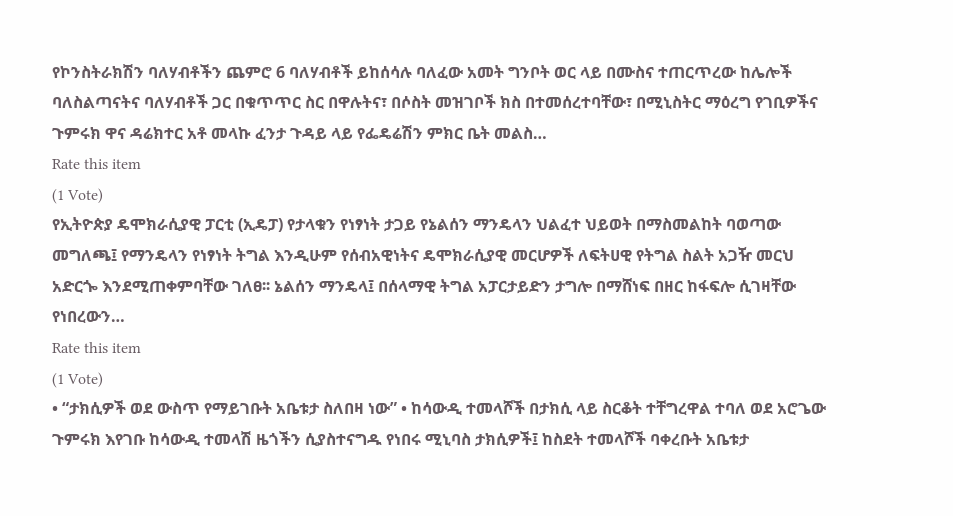የኮንስትራክሽን ባለሃብቶችን ጨምሮ 6 ባለሃብቶች ይከሰሳሉ ባለፈው አመት ግንቦት ወር ላይ በሙስና ተጠርጥረው ከሌሎች ባለስልጣናትና ባለሃብቶች ጋር በቁጥጥር ስር በዋሉትና፣ በሶስት መዝገቦች ክስ በተመሰረተባቸው፣ በሚኒስትር ማዕረግ የገቢዎችና ጉምሩክ ዋና ዳሬክተር አቶ መላኩ ፈንታ ጉዳይ ላይ የፌዴሬሽን ምክር ቤት መልስ…
Rate this item
(1 Vote)
የኢትዮጵያ ዴሞክራሲያዊ ፓርቲ (ኢዴፓ) የታላቁን የነፃነት ታጋይ የኔልሰን ማንዴላን ህልፈተ ህይወት በማስመልከት ባወጣው መግለጫ፤ የማንዴላን የነፃነት ትግል እንዲሁም የሰብአዊነትና ዴሞክራሲያዊ መርሆዎች ለፍትሀዊ የትግል ስልት አጋዥ መርህ አድርጐ እንደሚጠቀምባቸው ገለፀ፡፡ ኔልሰን ማንዴላ፤ በሰላማዊ ትግል አፓርታይድን ታግሎ በማሸነፍ በዘር ከፋፍሎ ሲገዛቸው የነበረውን…
Rate this item
(1 Vote)
• “ታክሲዎች ወደ ውስጥ የማይገቡት አቤቱታ ስለበዛ ነው” • ከሳውዲ ተመላሾች በታክሲ ላይ ስርቆት ተቸግረዋል ተባለ ወደ አሮጌው ጉምሩክ እየገቡ ከሳውዲ ተመላሽ ዜጎችን ሲያስተናግዱ የነበሩ ሚኒባስ ታክሲዎች፤ ከስደት ተመላሾች ባቀረቡት አቤቱታ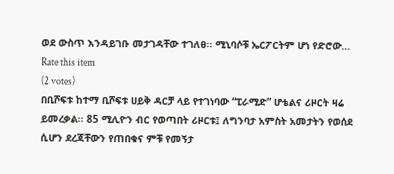ወደ ውስጥ እንዳይገቡ መታገዳቸው ተገለፀ፡፡ ሚኒባሶቹ ኤርፖርትም ሆነ የድሮው…
Rate this item
(2 votes)
በቢሾፍቱ ከተማ ቢሾፍቱ ሀይቅ ዳርቻ ላይ የተገነባው “ፒራሚድ” ሆቴልና ሪዞርት ዛሬ ይመረቃል፡፡ 85 ሚሊዮን ብር የወጣበት ሪዞርቱ፤ ለግንባታ አምስት አመታትን የወሰደ ሲሆን ደረጃቸውን የጠበቁና ምቹ የመኝታ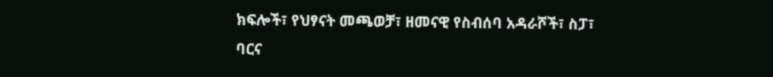ክፍሎች፣ የህፃናት መጫወቻ፣ ዘመናዊ የስብሰባ አዳራሾች፣ ስፓ፣ ባርና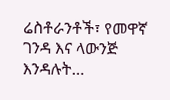ሬስቶራንቶች፣ የመዋኛ ገንዳ እና ላውንጅ እንዳሉት…